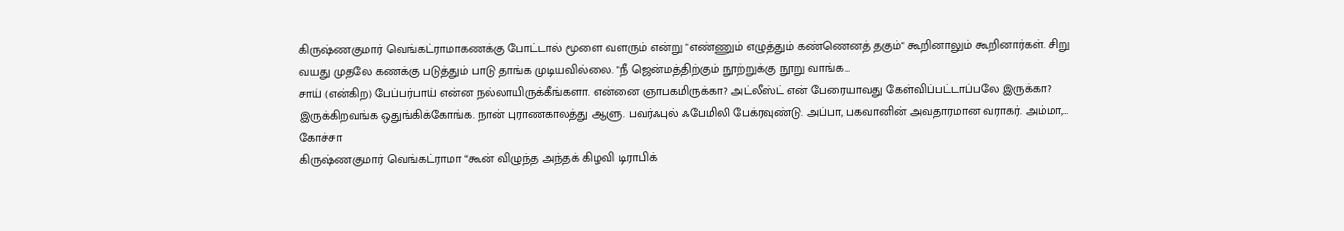கிருஷ்ணகுமார் வெங்கட்ராமாகணக்கு போட்டால் மூளை வளரும் என்று "எண்ணும் எழுத்தும் கண்ணெனத் தகும்" கூறினாலும் கூறினார்கள். சிறு வயது முதலே கணக்கு படுத்தும் பாடு தாங்க முடியவில்லை. "நீ ஜென்மத்திற்கும் நூற்றுக்கு நூறு வாங்க…
சாய் (என்கிற) பேப்பர்பாய் என்ன நல்லாயிருக்கீங்களா. என்னை ஞாபகமிருக்கா? அட்லீஸ்ட் என் பேரையாவது கேள்விப்பட்டாப்பலே இருக்கா? இருக்கிறவங்க ஒதுங்கிக்கோங்க. நான் புராணகாலத்து ஆளு. பவர்ஃபுல் ஃபேமிலி பேக்ரவுண்டு. அப்பா, பகவானின் அவதாரமான வராகர். அம்மா,…
கோச்சா
கிருஷ்ணகுமார் வெங்கட்ராமா “கூன் விழுந்த அந்தக் கிழவி டிராபிக்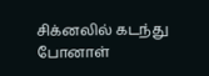சிக்னலில் கடந்து போனாள்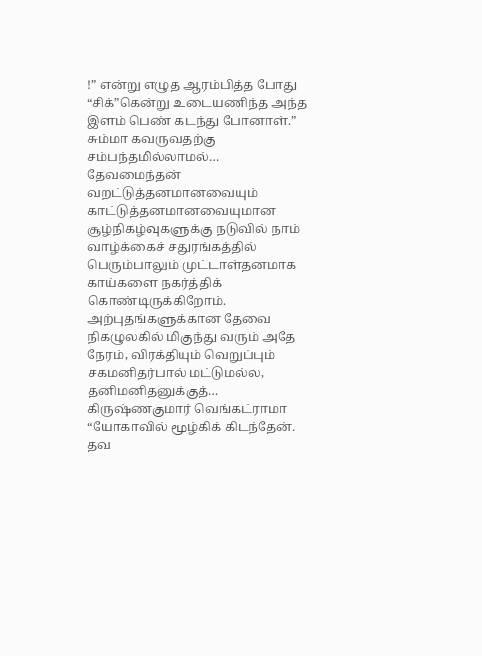!” என்று எழுத ஆரம்பித்த போது “சிக்”கென்று உடையணிந்த அந்த இளம் பெண் கடந்து போனாள்.” சும்மா கவருவதற்கு சம்பந்தமில்லாமல்…
தேவமைந்தன் வறட்டுத்தனமானவையும் காட்டுத்தனமானவையுமான சூழ்நிகழ்வுகளுக்கு நடுவில் நாம் வாழ்க்கைச் சதுரங்கத்தில் பெரும்பாலும் முட்டாள்தனமாக காய்களை நகர்த்திக் கொண்டிருக்கிறோம். அற்புதங்களுக்கான தேவை நிகழுலகில் மிகுந்து வரும் அதே நேரம், விரக்தியும் வெறுப்பும் சகமனிதர்பால் மட்டுமல்ல, தனிமனிதனுக்குத்…
கிருஷ்ணகுமார் வெங்கட்ராமா “யோகாவில் மூழ்கிக் கிடந்தேன். தவ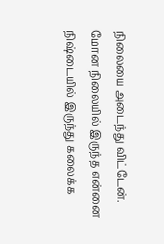நிலையை அடைந்து விட்டேன். மோன நிலையில் இருந்த என்னை நிஷ்டையில் இருந்து கலைக்க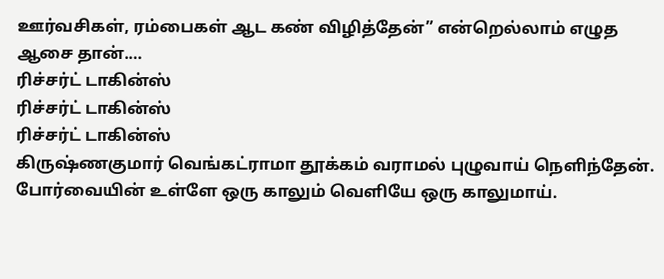ஊர்வசிகள், ரம்பைகள் ஆட கண் விழித்தேன்” என்றெல்லாம் எழுத ஆசை தான்.…
ரிச்சர்ட் டாகின்ஸ்
ரிச்சர்ட் டாகின்ஸ்
ரிச்சர்ட் டாகின்ஸ்
கிருஷ்ணகுமார் வெங்கட்ராமா தூக்கம் வராமல் புழுவாய் நெளிந்தேன். போர்வையின் உள்ளே ஒரு காலும் வெளியே ஒரு காலுமாய்.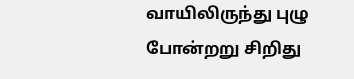வாயிலிருந்து புழு போன்றறு சிறிது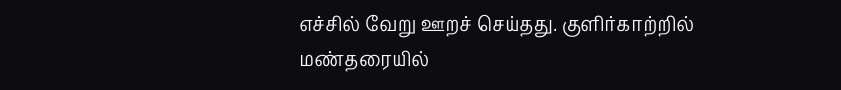எச்சில் வேறு ஊறச் செய்தது. குளிர்காற்றில் மண்தரையில்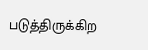படுத்திருக்கிற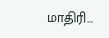மாதிரி…